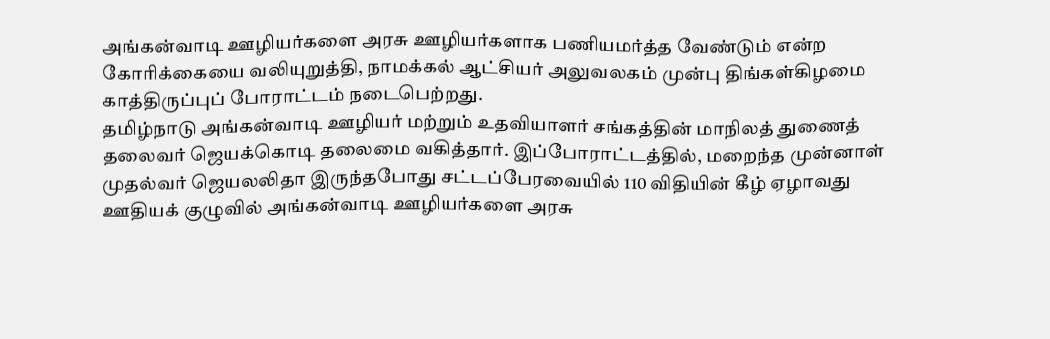அங்கன்வாடி ஊழியர்களை அரசு ஊழியர்களாக பணியமர்த்த வேண்டும் என்ற கோரிக்கையை வலியுறுத்தி, நாமக்கல் ஆட்சியர் அலுவலகம் முன்பு திங்கள்கிழமை காத்திருப்புப் போராட்டம் நடைபெற்றது.
தமிழ்நாடு அங்கன்வாடி ஊழியர் மற்றும் உதவியாளர் சங்கத்தின் மாநிலத் துணைத் தலைவர் ஜெயக்கொடி தலைமை வகித்தார். இப்போராட்டத்தில், மறைந்த முன்னாள் முதல்வர் ஜெயலலிதா இருந்தபோது சட்டப்பேரவையில் 110 விதியின் கீழ் ஏழாவது ஊதியக் குழுவில் அங்கன்வாடி ஊழியர்களை அரசு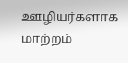ஊழியர்களாக மாற்றம்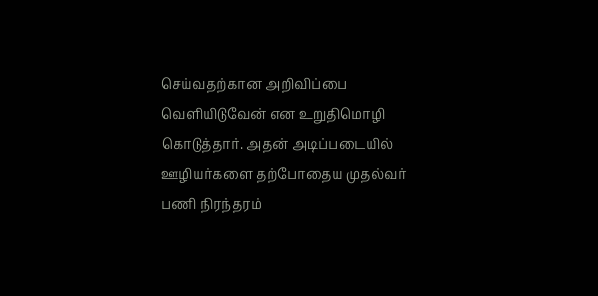செய்வதற்கான அறிவிப்பை வெளியிடுவேன் என உறுதிமொழி கொடுத்தார். அதன் அடிப்படையில் ஊழியர்களை தற்போதைய முதல்வர் பணி நிரந்தரம்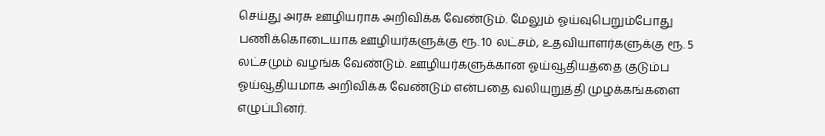செய்து அரசு ஊழியராக அறிவிக்க வேண்டும். மேலும் ஓய்வுபெறும்போது பணிக்கொடையாக ஊழியர்களுக்கு ரூ. 10 லட்சம், உதவியாளர்களுக்கு ரூ. 5 லட்சமும் வழங்க வேண்டும். ஊழியர்களுக்கான ஓய்வூதியத்தை குடும்ப ஓய்வூதியமாக அறிவிக்க வேண்டும் என்பதை வலியுறுத்தி முழக்கங்களை எழுப்பினர்.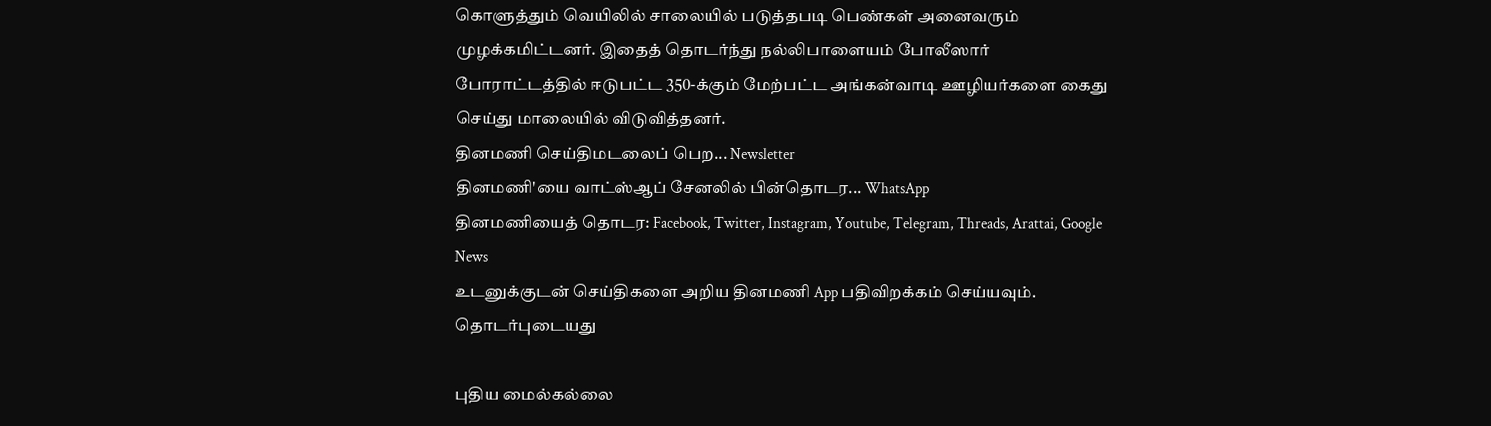கொளுத்தும் வெயிலில் சாலையில் படுத்தபடி பெண்கள் அனைவரும் முழக்கமிட்டனர். இதைத் தொடர்ந்து நல்லிபாளையம் போலீஸார் போராட்டத்தில் ஈடுபட்ட 350-க்கும் மேற்பட்ட அங்கன்வாடி ஊழியர்களை கைது செய்து மாலையில் விடுவித்தனர்.
தினமணி செய்திமடலைப் பெற... Newsletter
தினமணி'யை வாட்ஸ்ஆப் சேனலில் பின்தொடர... WhatsApp
தினமணியைத் தொடர: Facebook, Twitter, Instagram, Youtube, Telegram, Threads, Arattai, Google News
உடனுக்குடன் செய்திகளை அறிய தினமணி App பதிவிறக்கம் செய்யவும்.
தொடர்புடையது

புதிய மைல்கல்லை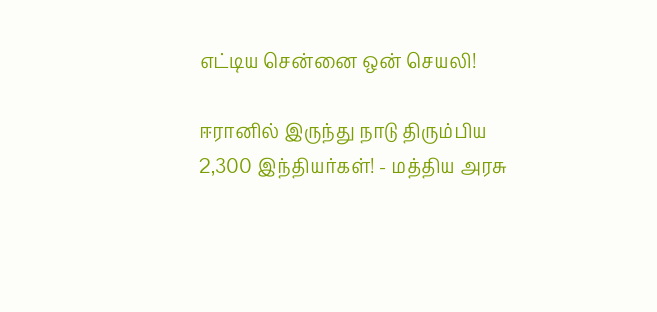எட்டிய சென்னை ஒன் செயலி!

ஈரானில் இருந்து நாடு திரும்பிய 2,300 இந்தியர்கள்! - மத்திய அரசு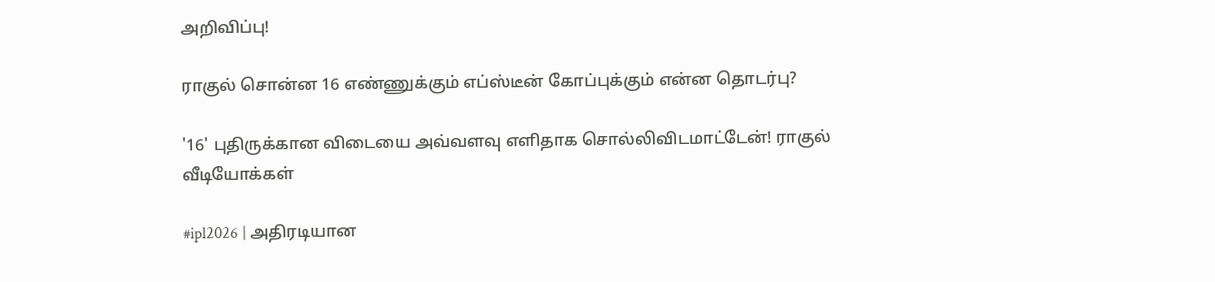அறிவிப்பு!

ராகுல் சொன்ன 16 எண்ணுக்கும் எப்ஸ்டீன் கோப்புக்கும் என்ன தொடர்பு?

'16' புதிருக்கான விடையை அவ்வளவு எளிதாக சொல்லிவிடமாட்டேன்! ராகுல்
வீடியோக்கள்

#ipl2026 | அதிரடியான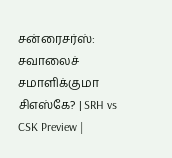சன்ரைசர்ஸ்: சவாலைச் சமாளிக்குமா சிஎஸ்கே? | SRH vs CSK Preview |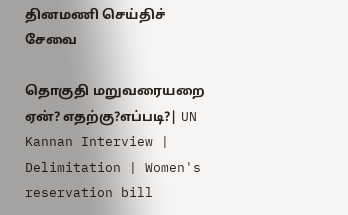தினமணி செய்திச் சேவை

தொகுதி மறுவரையறை ஏன்? எதற்கு?எப்படி?| UN Kannan Interview | Delimitation | Women's reservation bill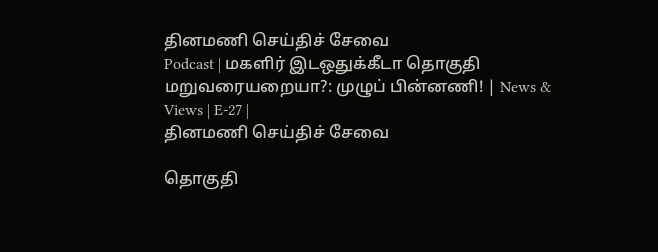தினமணி செய்திச் சேவை
Podcast | மகளிர் இடஒதுக்கீடா தொகுதி மறுவரையறையா?: முழுப் பின்னணி! | News & Views | E-27 |
தினமணி செய்திச் சேவை

தொகுதி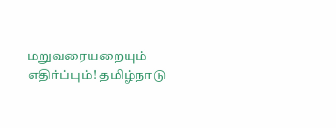மறுவரையறையும் எதிர்ப்பும்! தமிழ்நாடு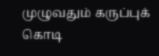முழுவதும் கருப்புக் கொடி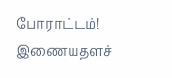போராட்டம்!
இணையதளச்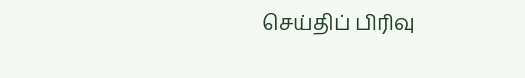செய்திப் பிரிவு